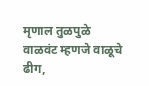मृणाल तुळपुळे
वाळवंट म्हणजे वाळूचे ढीग,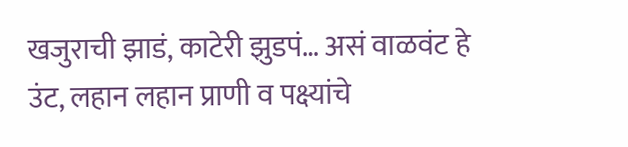खजुराची झाडं, काटेरी झुडपं… असं वाळवंट हे उंट, लहान लहान प्राणी व पक्ष्यांचे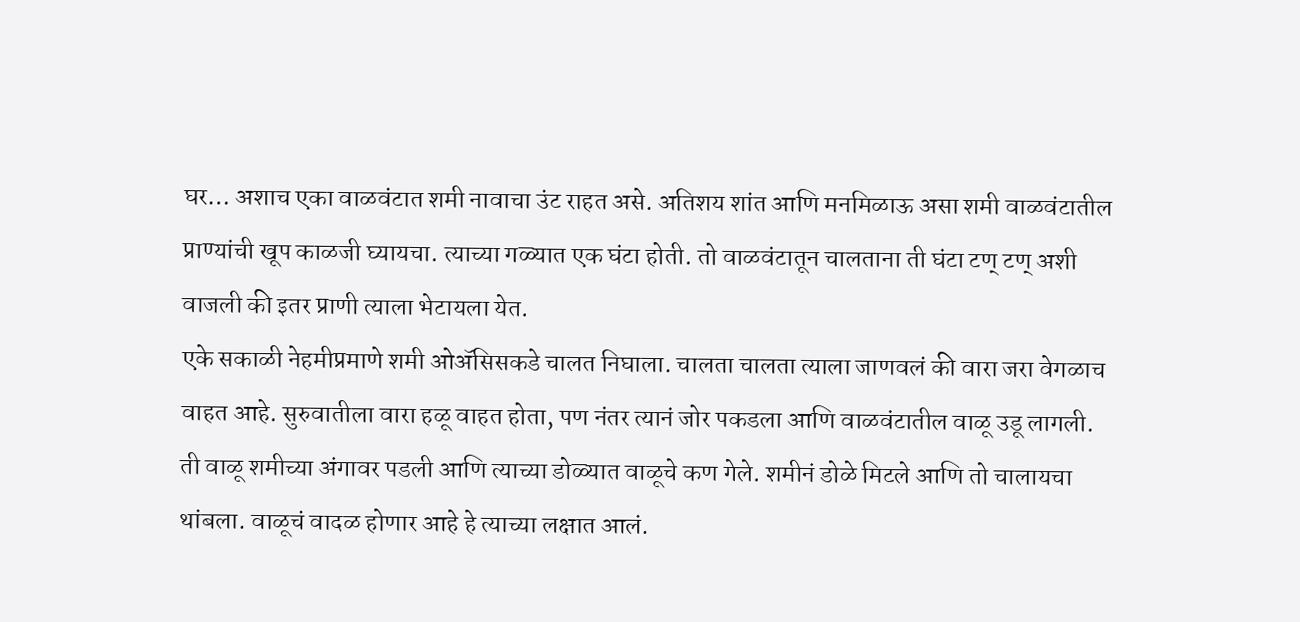घर… अशाच एका वाळवंटात शमी नावाचा उंट राहत असे. अतिशय शांत आणि मनमिळाऊ असा शमी वाळवंटातील प्राण्यांची खूप काळजी घ्यायचा. त्याच्या गळ्यात एक घंटा होती. तो वाळवंटातून चालताना ती घंटा टण् टण् अशी वाजली की इतर प्राणी त्याला भेटायला येत.
एके सकाळी नेहमीप्रमाणे शमी ओॲसिसकडे चालत निघाला. चालता चालता त्याला जाणवलं की वारा जरा वेगळाच वाहत आहे. सुरुवातीला वारा हळू वाहत होता, पण नंतर त्यानं जोर पकडला आणि वाळवंटातील वाळू उडू लागली. ती वाळू शमीच्या अंगावर पडली आणि त्याच्या डोळ्यात वाळूचे कण गेले. शमीनं डोळे मिटले आणि तो चालायचा थांबला. वाळूचं वादळ होणार आहे हे त्याच्या लक्षात आलं.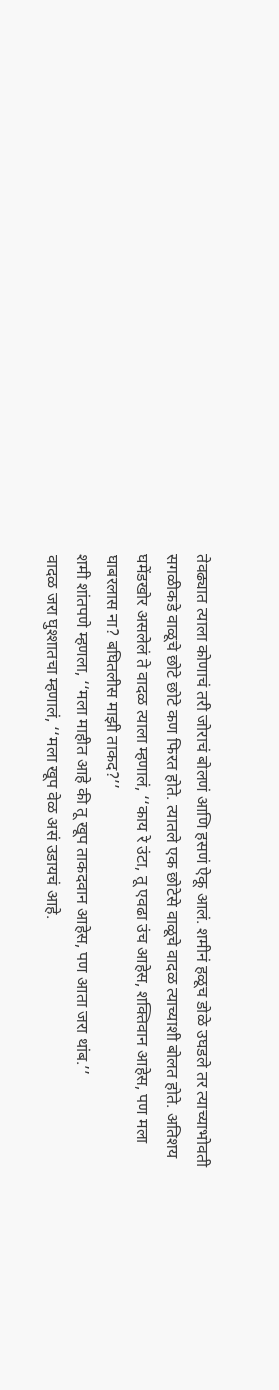तेवढ्यात त्याला कोणाचं तरी जोराचं बोलणं आणि हसणं ऐकू आलं. शमीनं हळूच डोळे उघडले तर त्याच्याभोवती सगळीकडे वाळूचे छोटे छोटे कण फिरत होते. त्यातले एक छोटेसे वाळूचे वादळ त्याच्याशी बोलत होते. अतिशय घमेंडखोर असलेलं ते वादळ त्याला म्हणालं, ‘‘काय रे उंटा, तू एवढा उंच आहेस, शक्तिवान आहेस, पण मला घाबरलास ना? बघितलीस माझी ताकद?’’
शमी शांतपणे म्हणला, ‘‘मला माहीत आहे की तू खूप ताकदवान आहेस, पण आता जरा थांब.’’
वादळ जरा घुश्शातचा म्हणालं, ‘‘मला खूप वेळ असं उडायचं आहे.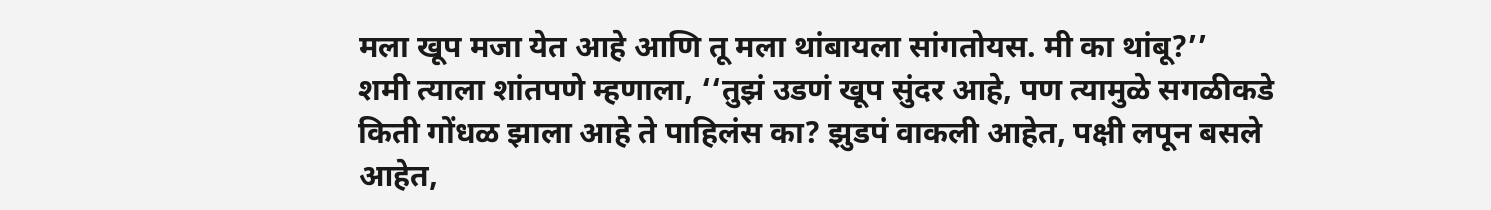मला खूप मजा येत आहे आणि तू मला थांबायला सांगतोयस. मी का थांबू?’’
शमी त्याला शांतपणे म्हणाला, ‘‘तुझं उडणं खूप सुंदर आहे, पण त्यामुळे सगळीकडे किती गोंधळ झाला आहे ते पाहिलंस का? झुडपं वाकली आहेत, पक्षी लपून बसले आहेत,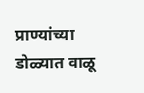प्राण्यांच्या डोळ्यात वाळू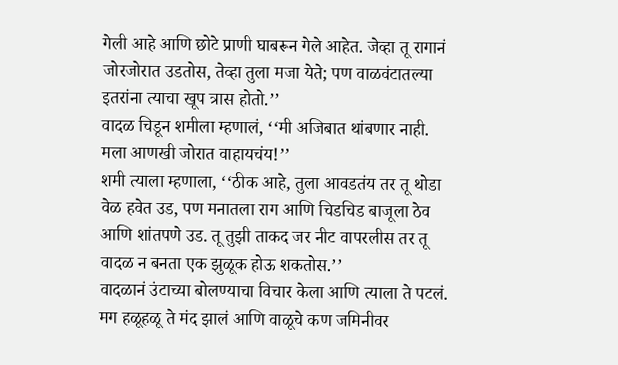गेली आहे आणि छोटे प्राणी घाबरून गेले आहेत. जेव्हा तू रागानं जोरजोरात उडतोस, तेव्हा तुला मजा येते; पण वाळवंटातल्या इतरांना त्याचा खूप त्रास होतो.’’
वादळ चिडून शमीला म्हणालं, ‘‘मी अजिबात थांबणार नाही. मला आणखी जोरात वाहायचंय!’’
शमी त्याला म्हणाला, ‘‘ठीक आहे, तुला आवडतंय तर तू थोडा वेळ हवेत उड, पण मनातला राग आणि चिडचिड बाजूला ठेव आणि शांतपणे उड. तू तुझी ताकद जर नीट वापरलीस तर तू वादळ न बनता एक झुळूक होऊ शकतोस.’’
वादळानं उंटाच्या बोलण्याचा विचार केला आणि त्याला ते पटलं. मग हळूहळू ते मंद झालं आणि वाळूचे कण जमिनीवर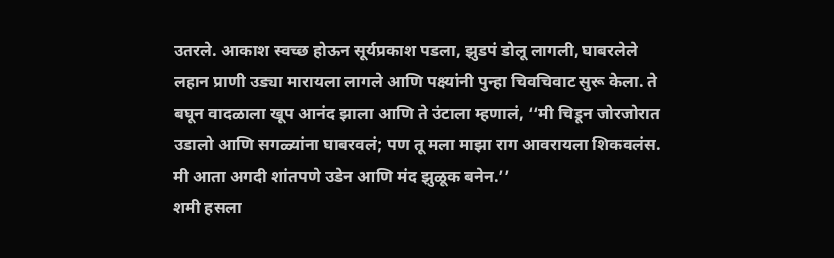उतरले. आकाश स्वच्छ होऊन सूर्यप्रकाश पडला, झुडपं डोलू लागली, घाबरलेले लहान प्राणी उड्या मारायला लागले आणि पक्ष्यांनी पुन्हा चिवचिवाट सुरू केला. ते बघून वादळाला खूप आनंद झाला आणि ते उंटाला म्हणालं, ‘‘मी चिडून जोरजोरात उडालो आणि सगळ्यांना घाबरवलं; पण तू मला माझा राग आवरायला शिकवलंस. मी आता अगदी शांतपणे उडेन आणि मंद झुळूक बनेन.’’
शमी हसला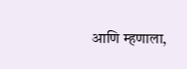आणि म्हणाला,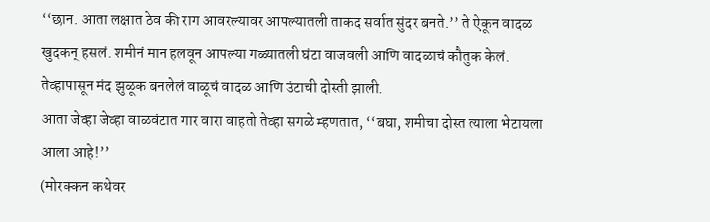‘‘छान. आता लक्षात ठेव की राग आवरल्यावर आपल्यातली ताकद सर्वात सुंदर बनते.’’ ते ऐकून वादळ खुदकन् हसलं. शमीनं मान हलवून आपल्या गळ्यातली घंटा वाजवली आणि वादळाचं कौतुक केलं. तेव्हापासून मंद झुळूक बनलेलं वाळूचं वादळ आणि उंटाची दोस्ती झाली.
आता जेव्हा जेव्हा वाळवंटात गार वारा वाहतो तेव्हा सगळे म्हणतात, ‘‘बघा, शमीचा दोस्त त्याला भेटायला आला आहे!’’
(मोरक्कन कथेवर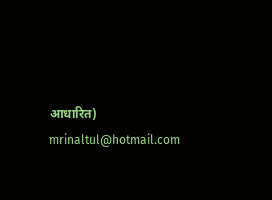आधारित)
mrinaltul@hotmail.com